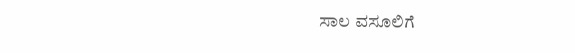ಸಾಲ ವಸೂಲಿಗೆ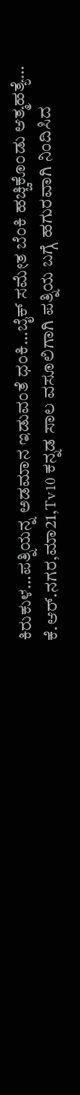ಕಿರುಕುಳ…ಪತ್ನಿಯನ್ನ ಅಡಮಾನ ಇಡುವಂತೆ ಧಂಕಿ…ಬೈಕ್ ಸಮೇತ ಬೆಂಕಿ ಹಚ್ಚಿಕೊಂಡು ಆತ್ಮಹತ್ಯೆ…
ಕೆ.ಆರ್.ನಗರ,ಮಾ21,Tv10 ಕನ್ನಡ ಸಾಲ ವಸೂಲಿಗಾಗಿ ಪತ್ನಿಯ ಬಗ್ಗೆ ಹಗುರವಾಗಿ ನಿಂದಿಸಿದ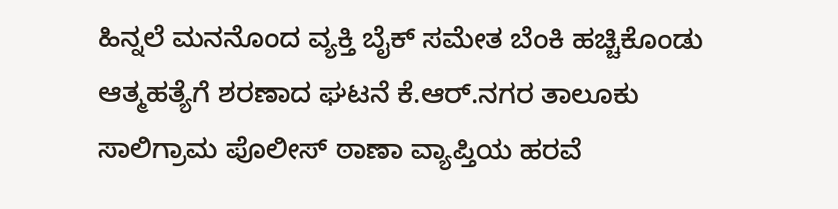ಹಿನ್ನಲೆ ಮನನೊಂದ ವ್ಯಕ್ತಿ ಬೈಕ್ ಸಮೇತ ಬೆಂಕಿ ಹಚ್ಚಿಕೊಂಡು ಆತ್ಮಹತ್ಯೆಗೆ ಶರಣಾದ ಘಟನೆ ಕೆ.ಆರ್.ನಗರ ತಾಲೂಕು ಸಾಲಿಗ್ರಾಮ ಪೊಲೀಸ್ ಠಾಣಾ ವ್ಯಾಪ್ತಿಯ ಹರವೆ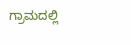ಗ್ರಾಮದಲ್ಲಿ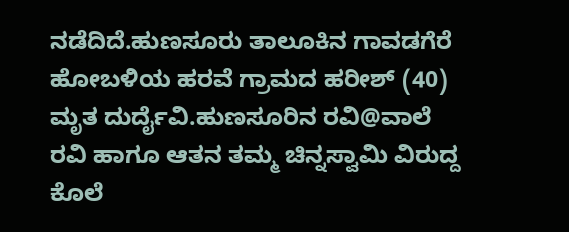ನಡೆದಿದೆ.ಹುಣಸೂರು ತಾಲೂಕಿನ ಗಾವಡಗೆರೆ ಹೋಬಳಿಯ ಹರವೆ ಗ್ರಾಮದ ಹರೀಶ್ (40) ಮೃತ ದುರ್ದೈವಿ.ಹುಣಸೂರಿನ ರವಿ@ವಾಲೆ ರವಿ ಹಾಗೂ ಆತನ ತಮ್ಮ ಚಿನ್ನಸ್ವಾಮಿ ವಿರುದ್ದ ಕೊಲೆ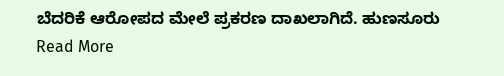ಬೆದರಿಕೆ ಆರೋಪದ ಮೇಲೆ ಪ್ರಕರಣ ದಾಖಲಾಗಿದೆ. ಹುಣಸೂರು
Read More